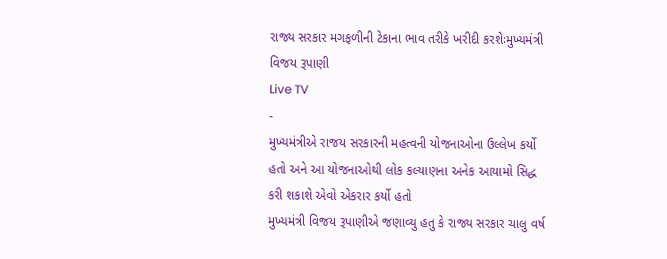રાજ્ય સરકાર મગફળીની ટેકાના ભાવ તરીકે ખરીદી કરશેઃમુખ્યમંત્રી વિજય રૂપાણી
Live TV
-
મુખ્યમંત્રીએ રાજય સરકારની મહત્વની યોજનાઓના ઉલ્લેખ કર્યો હતો અને આ યોજનાઓથી લોક કલ્યાણના અનેક આયામો સિદ્ધ કરી શકાશે એવો એકરાર કર્યો હતો
મુખ્યમંત્રી વિજય રૂપાણીએ જણાવ્યુ હતુ કે રાજ્ય સરકાર ચાલુ વર્ષ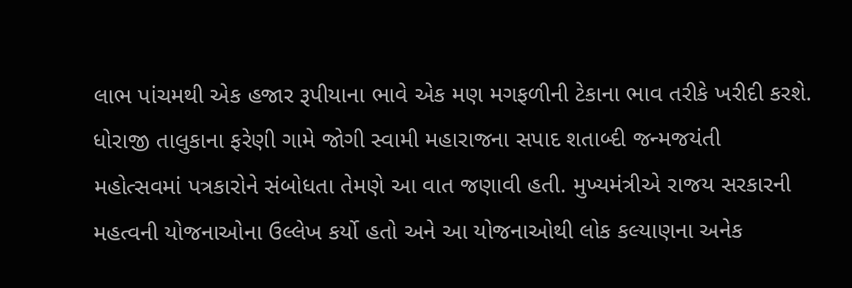લાભ પાંચમથી એક હજાર રૂપીયાના ભાવે એક મણ મગફળીની ટેકાના ભાવ તરીકે ખરીદી કરશે. ધોરાજી તાલુકાના ફરેણી ગામે જોગી સ્વામી મહારાજના સપાદ શતાબ્દી જન્મજયંતી મહોત્સવમાં પત્રકારોને સંબોધતા તેમણે આ વાત જણાવી હતી. મુખ્યમંત્રીએ રાજય સરકારની મહત્વની યોજનાઓના ઉલ્લેખ કર્યો હતો અને આ યોજનાઓથી લોક કલ્યાણના અનેક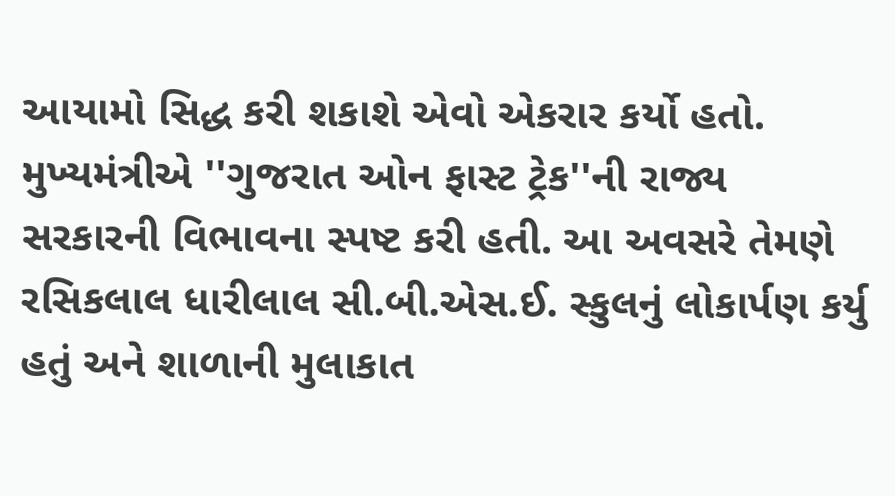આયામો સિદ્ધ કરી શકાશે એવો એકરાર કર્યો હતો. મુખ્યમંત્રીએ ''ગુજરાત ઓન ફાસ્ટ ટ્રેક''ની રાજ્ય સરકારની વિભાવના સ્પષ્ટ કરી હતી. આ અવસરે તેમણે રસિકલાલ ધારીલાલ સી.બી.એસ.ઈ. સ્કુલનું લોકાર્પણ કર્યુ હતું અને શાળાની મુલાકાત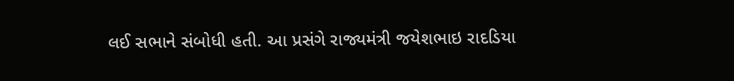લઈ સભાને સંબોધી હતી. આ પ્રસંગે રાજ્યમંત્રી જયેશભાઇ રાદડિયા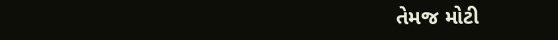તેમજ મોટી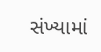સંખ્યામાં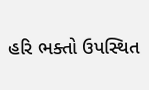હરિ ભક્તો ઉપસ્થિત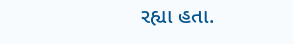રહ્યા હતા.